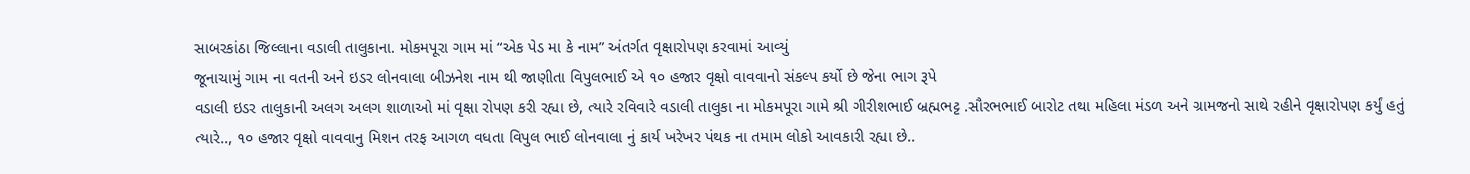સાબરકાંઠા જિલ્લાના વડાલી તાલુકાના. મોકમપૂરા ગામ માં “એક પેડ મા કે નામ” અંતર્ગત વૃક્ષારોપણ કરવામાં આવ્યું
જૂનાચામું ગામ ના વતની અને ઇડર લોનવાલા બીઝનેશ નામ થી જાણીતા વિપુલભાઈ એ ૧૦ હજાર વૃક્ષો વાવવાનો સંકલ્પ કર્યો છે જેના ભાગ રૂપે
વડાલી ઇડર તાલુકાની અલગ અલગ શાળાઓ માં વૃક્ષા રોપણ કરી રહ્યા છે, ત્યારે રવિવારે વડાલી તાલુકા ના મોકમપૂરા ગામે શ્રી ગીરીશભાઈ બ્રહ્મભટ્ટ .સૌરભભાઈ બારોટ તથા મહિલા મંડળ અને ગ્રામજનો સાથે રહીને વૃક્ષારોપણ કર્યું હતું ત્યારે.., ૧૦ હજાર વૃક્ષો વાવવાનુ મિશન તરફ આગળ વધતા વિપુલ ભાઈ લોનવાલા નું કાર્ય ખરેખર પંથક ના તમામ લોકો આવકારી રહ્યા છે..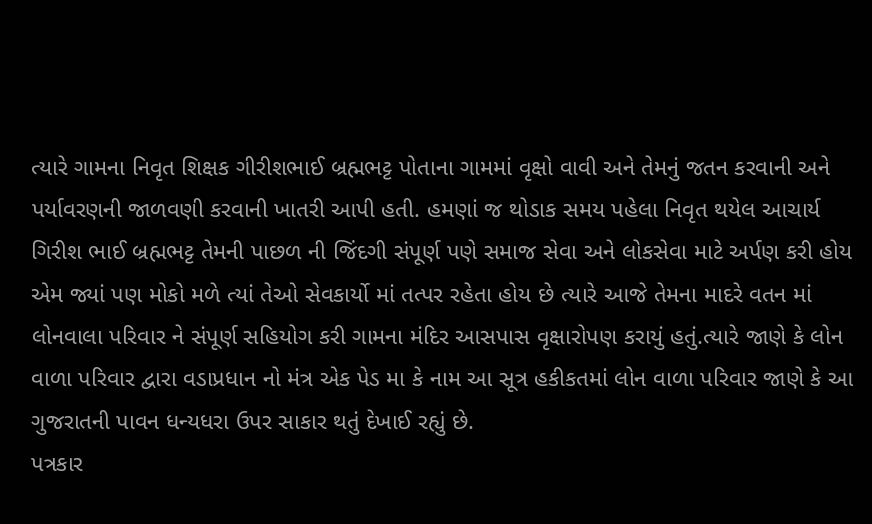ત્યારે ગામના નિવૃત શિક્ષક ગીરીશભાઈ બ્રહ્મભટ્ટ પોતાના ગામમાં વૃક્ષો વાવી અને તેમનું જતન કરવાની અને પર્યાવરણની જાળવણી કરવાની ખાતરી આપી હતી. હમણાં જ થોડાક સમય પહેલા નિવૃત થયેલ આચાર્ય ગિરીશ ભાઈ બ્રહ્મભટ્ટ તેમની પાછળ ની જિંદગી સંપૂર્ણ પણે સમાજ સેવા અને લોકસેવા માટે અર્પણ કરી હોય એમ જ્યાં પણ મોકો મળે ત્યાં તેઓ સેવકાર્યો માં તત્પર રહેતા હોય છે ત્યારે આજે તેમના માદરે વતન માં લોનવાલા પરિવાર ને સંપૂર્ણ સહિયોગ કરી ગામના મંદિર આસપાસ વૃક્ષારોપણ કરાયું હતું.ત્યારે જાણે કે લોન વાળા પરિવાર દ્વારા વડાપ્રધાન નો મંત્ર એક પેડ મા કે નામ આ સૂત્ર હકીકતમાં લોન વાળા પરિવાર જાણે કે આ ગુજરાતની પાવન ધન્યધરા ઉપર સાકાર થતું દેખાઈ રહ્યું છે.
પત્રકાર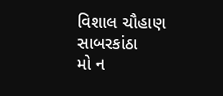વિશાલ ચૌહાણ સાબરકાંઠા
મો ન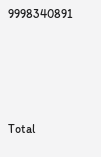9998340891







Total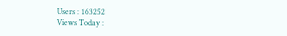Users : 163252
Views Today :